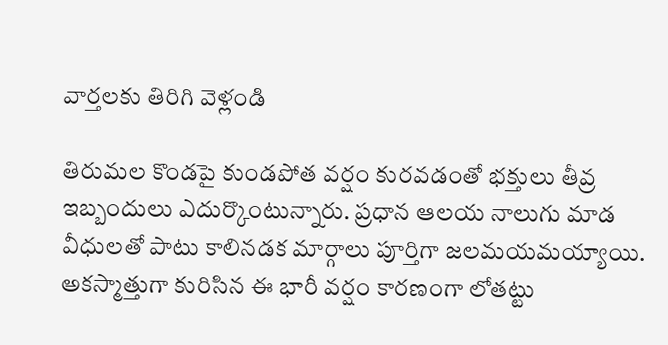వార్తలకు తిరిగి వెళ్లండి

తిరుమల కొండపై కుండపోత వర్షం కురవడంతో భక్తులు తీవ్ర ఇబ్బందులు ఎదుర్కొంటున్నారు. ప్రధాన ఆలయ నాలుగు మాడ వీధులతో పాటు కాలినడక మార్గాలు పూర్తిగా జలమయమయ్యాయి.
అకస్మాత్తుగా కురిసిన ఈ భారీ వర్షం కారణంగా లోతట్టు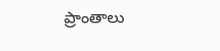ప్రాంతాలు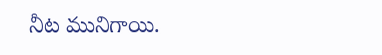నీట మునిగాయి.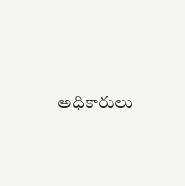అధికారులు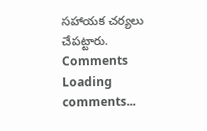సహాయక చర్యలు చేపట్టారు.
Comments
Loading comments...